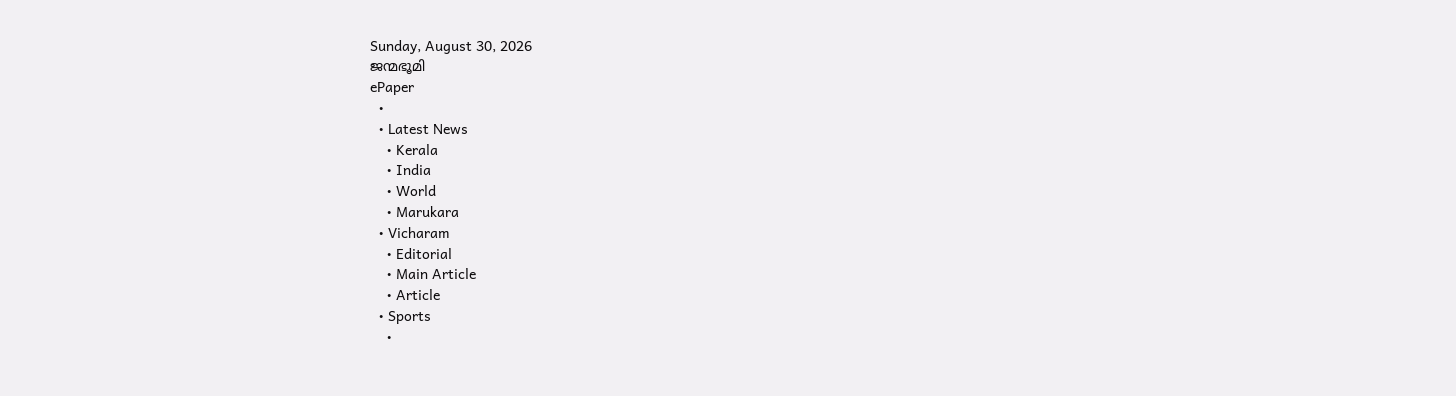Sunday, August 30, 2026
ജന്മഭൂമി
ePaper
  •
  • Latest News
    • Kerala
    • India
    • World
    • Marukara
  • Vicharam
    • Editorial
    • Main Article
    • Article
  • Sports
    •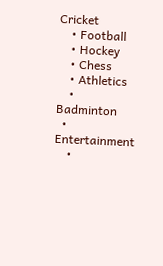Cricket
    • Football
    • Hockey
    • Chess
    • Athletics
    • Badminton
  • Entertainment
    •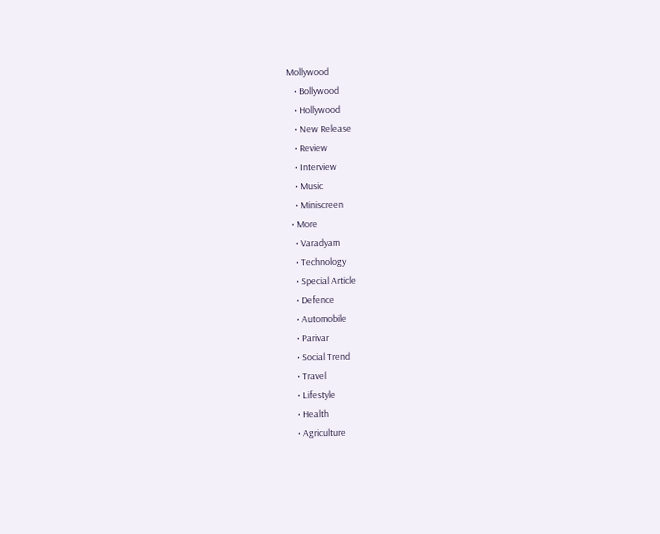Mollywood
    • Bollywood
    • Hollywood
    • New Release
    • Review
    • Interview
    • Music
    • Miniscreen
  • More
    • Varadyam
    • Technology
    • Special Article
    • Defence
    • Automobile
    • Parivar
    • Social Trend
    • Travel
    • Lifestyle
    • Health
    • Agriculture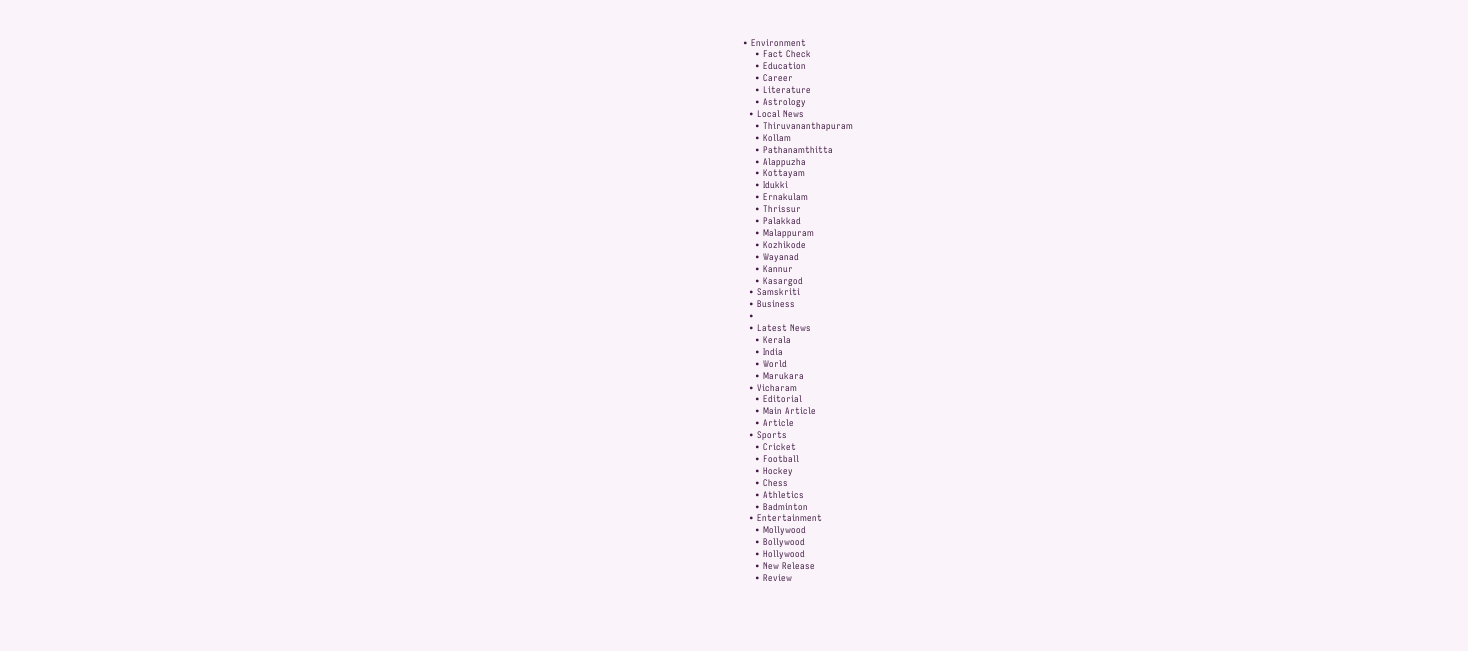• Environment
    • Fact Check
    • Education
    • Career
    • Literature
    • Astrology
  • Local News
    • Thiruvananthapuram
    • Kollam
    • Pathanamthitta
    • Alappuzha
    • Kottayam
    • Idukki
    • Ernakulam
    • Thrissur
    • Palakkad
    • Malappuram
    • Kozhikode
    • Wayanad
    • Kannur
    • Kasargod
  • Samskriti
  • Business
  •
  • Latest News
    • Kerala
    • India
    • World
    • Marukara
  • Vicharam
    • Editorial
    • Main Article
    • Article
  • Sports
    • Cricket
    • Football
    • Hockey
    • Chess
    • Athletics
    • Badminton
  • Entertainment
    • Mollywood
    • Bollywood
    • Hollywood
    • New Release
    • Review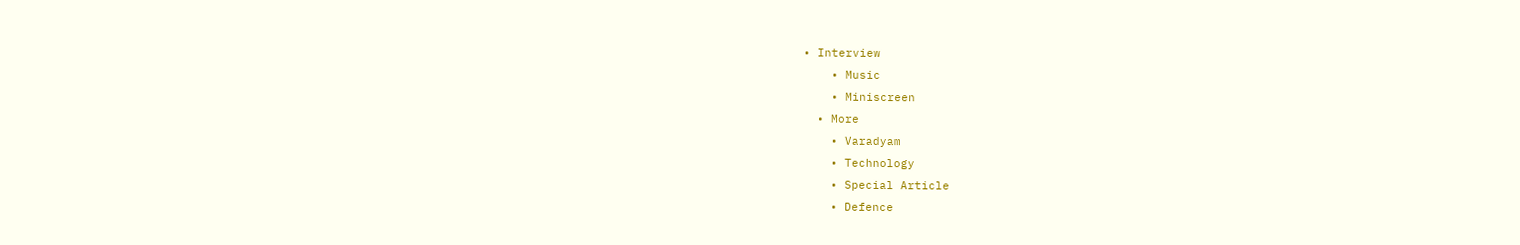• Interview
    • Music
    • Miniscreen
  • More
    • Varadyam
    • Technology
    • Special Article
    • Defence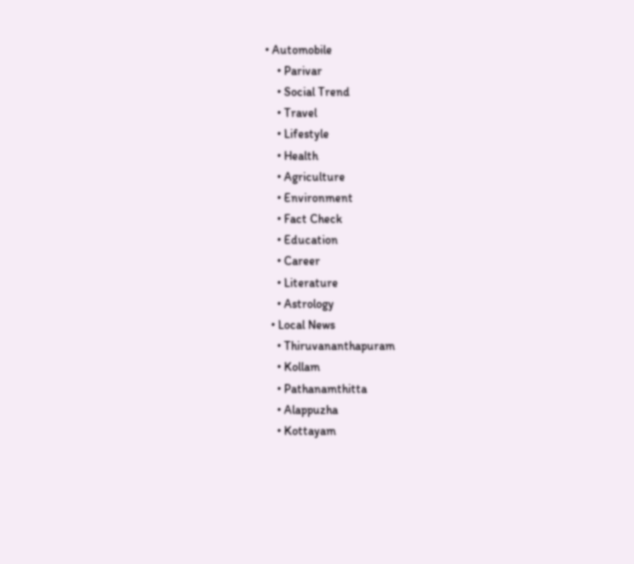• Automobile
    • Parivar
    • Social Trend
    • Travel
    • Lifestyle
    • Health
    • Agriculture
    • Environment
    • Fact Check
    • Education
    • Career
    • Literature
    • Astrology
  • Local News
    • Thiruvananthapuram
    • Kollam
    • Pathanamthitta
    • Alappuzha
    • Kottayam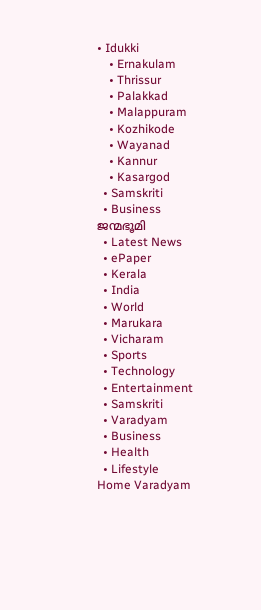• Idukki
    • Ernakulam
    • Thrissur
    • Palakkad
    • Malappuram
    • Kozhikode
    • Wayanad
    • Kannur
    • Kasargod
  • Samskriti
  • Business
ജന്മഭൂമി
  • Latest News
  • ePaper
  • Kerala
  • India
  • World
  • Marukara
  • Vicharam
  • Sports
  • Technology
  • Entertainment
  • Samskriti
  • Varadyam
  • Business
  • Health
  • Lifestyle
Home Varadyam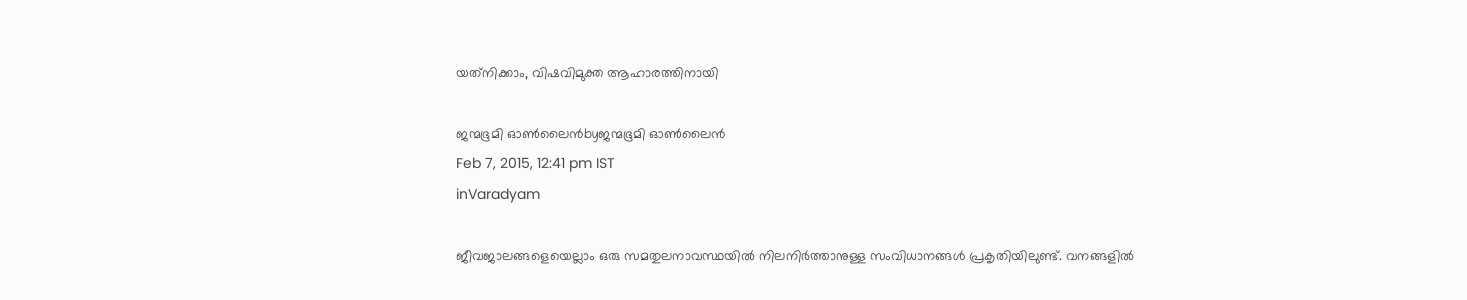യത്‌നിക്കാം, വിഷവിമുക്ത ആഹാരത്തിനായി

ജന്മഭൂമി ഓണ്‍ലൈന്‍byജന്മഭൂമി ഓണ്‍ലൈന്‍
Feb 7, 2015, 12:41 pm IST
inVaradyam

ജീവജാലങ്ങളെയെല്ലാം ഒരു സമതുലനാവസ്ഥയില്‍ നിലനിര്‍ത്താനുള്ള സംവിധാനങ്ങള്‍ പ്രകൃതിയിലുണ്ട്. വനങ്ങളില്‍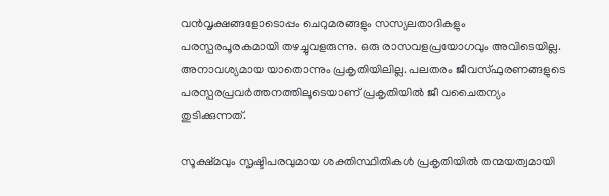വന്‍വൃക്ഷങ്ങളോടൊപ്പം ചെറുമരങ്ങളും സസ്യലതാദികളും പരസ്പരപൂരകമായി തഴച്ചുവളരുന്നു. ഒരു രാസവളപ്രയോഗവും അവിടെയില്ല. അനാവശ്യമായ യാതൊന്നും പ്രകൃതിയിലില്ല. പലതരം ജീവസ്ഫുരണങ്ങളുടെ പരസ്പരപ്രവര്‍ത്തനത്തിലൂടെയാണ് പ്രകൃതിയില്‍ ജീ വചൈതന്യം തുടിക്കുന്നത്.

സൂക്ഷ്മവും സൃഷ്ടിപരവുമായ ശക്തിസ്ഥിതികള്‍ പ്രകൃതിയില്‍ തന്മയത്വമായി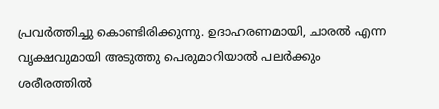പ്രവര്‍ത്തിച്ചു കൊണ്ടിരിക്കുന്നു. ഉദാഹരണമായി, ചാരല്‍ എന്ന വൃക്ഷവുമായി അടുത്തു പെരുമാറിയാല്‍ പലര്‍ക്കും ശരീരത്തില്‍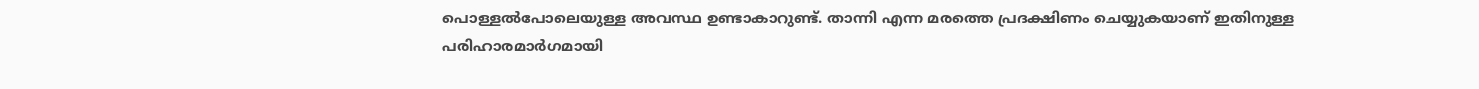പൊള്ളല്‍പോലെയുള്ള അവസ്ഥ ഉണ്ടാകാറുണ്ട്. താന്നി എന്ന മരത്തെ പ്രദക്ഷിണം ചെയ്യുകയാണ് ഇതിനുള്ള പരിഹാരമാര്‍ഗമായി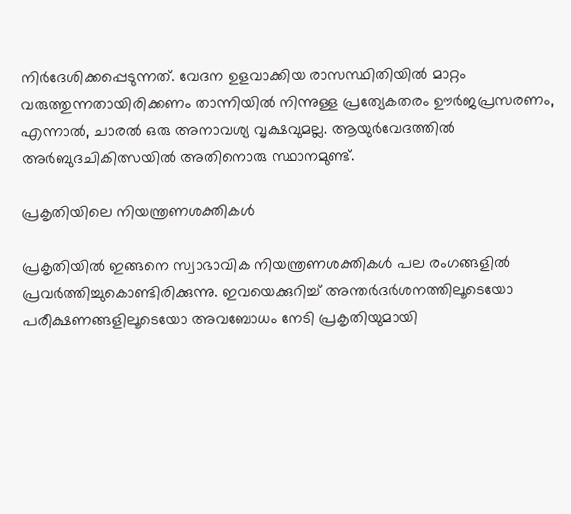നിര്‍ദേശിക്കപ്പെടുന്നത്. വേദന ഉളവാക്കിയ രാസസ്ഥിതിയില്‍ മാറ്റം വരുത്തുന്നതായിരിക്കണം താന്നിയില്‍ നിന്നുള്ള പ്രത്യേകതരം ഊര്‍ജപ്രസരണം, എന്നാല്‍, ചാരല്‍ ഒരു അനാവശ്യ വൃക്ഷവുമല്ല. ആയുര്‍വേദത്തില്‍ അര്‍ബുദചികിത്സയില്‍ അതിനൊരു സ്ഥാനമുണ്ട്.

പ്രകൃതിയിലെ നിയന്ത്രണശക്തികള്‍

പ്രകൃതിയില്‍ ഇങ്ങനെ സ്വാഭാവിക നിയന്ത്രണശക്തികള്‍ പല രംഗങ്ങളില്‍ പ്രവര്‍ത്തിച്ചുകൊണ്ടിരിക്കുന്നു. ഇവയെക്കുറിച്ച് അന്തര്‍ദര്‍ശനത്തിലൂടെയോ പരീക്ഷണങ്ങളിലൂടെയോ അവബോധം നേടി പ്രകൃതിയുമായി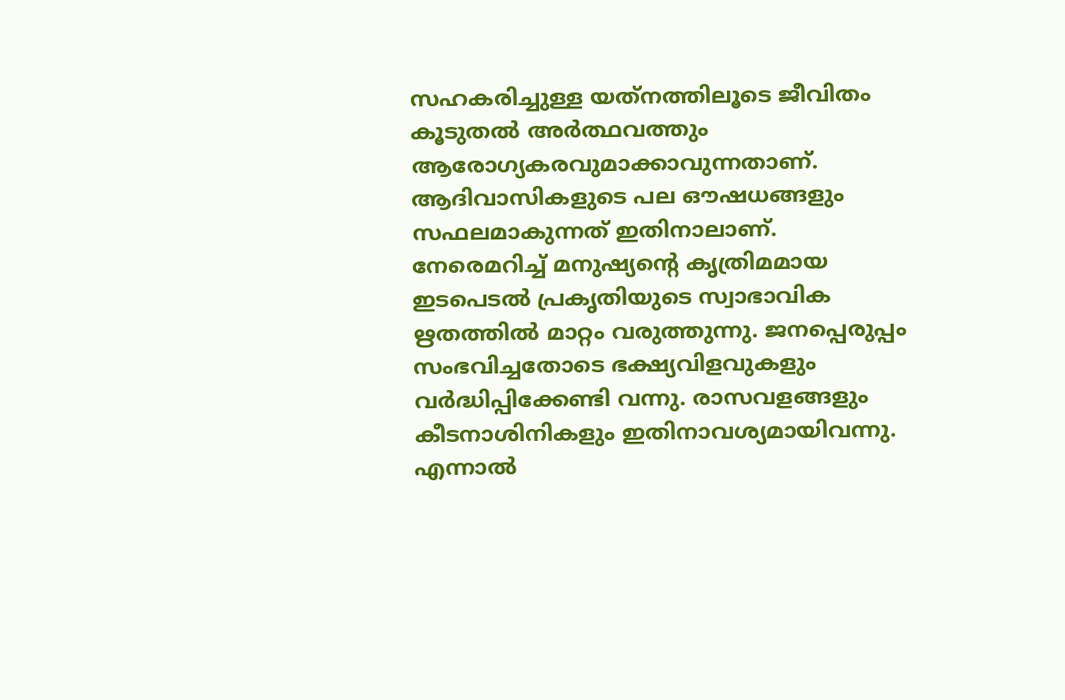സഹകരിച്ചുള്ള യത്‌നത്തിലൂടെ ജീവിതം കൂടുതല്‍ അര്‍ത്ഥവത്തും ആരോഗ്യകരവുമാക്കാവുന്നതാണ്. ആദിവാസികളുടെ പല ഔഷധങ്ങളും സഫലമാകുന്നത് ഇതിനാലാണ്. നേരെമറിച്ച് മനുഷ്യന്റെ കൃത്രിമമായ ഇടപെടല്‍ പ്രകൃതിയുടെ സ്വാഭാവിക ഋതത്തില്‍ മാറ്റം വരുത്തുന്നു. ജനപ്പെരുപ്പം സംഭവിച്ചതോടെ ഭക്ഷ്യവിളവുകളും വര്‍ദ്ധിപ്പിക്കേണ്ടി വന്നു. രാസവളങ്ങളും കീടനാശിനികളും ഇതിനാവശ്യമായിവന്നു. എന്നാല്‍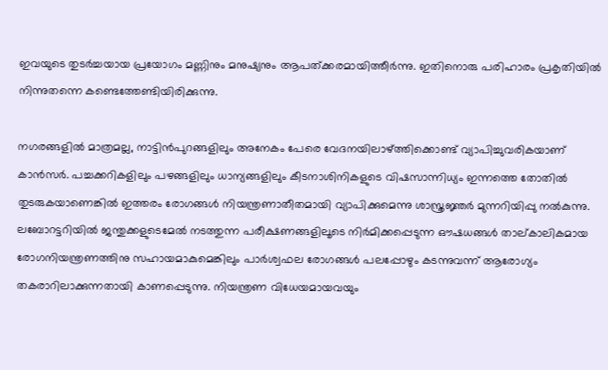ഇവയുടെ തുടര്‍ച്ചയായ പ്രയോഗം മണ്ണിനും മനുഷ്യനും ആപത്ക്കരമായിത്തീര്‍ന്നു. ഇതിനൊരു പരിഹാരം പ്രകൃതിയില്‍ നിന്നുതന്നെ കണ്ടെത്തേണ്ടിയിരിക്കുന്നു.

നഗരങ്ങളില്‍ മാത്രമല്ല, നാട്ടിന്‍പുറങ്ങളിലും അനേകം പേരെ വേദനയിലാഴ്‌ത്തിക്കൊണ്ട് വ്യാപിച്ചുവരികയാണ് കാന്‍സര്‍. പച്ചക്കറികളിലും പഴങ്ങളിലും ധാന്യങ്ങളിലും കീടനാശിനികളുടെ വിഷസാന്നിധ്യം ഇന്നത്തെ തോതില്‍ തുടരുകയാണെങ്കില്‍ ഇത്തരം രോഗങ്ങള്‍ നിയന്ത്രണാതീതമായി വ്യാപിക്കുമെന്നു ശാസ്ത്രജ്ഞര്‍ മുന്നറിയിപ്പു നല്‍കുന്നു. ലബോറട്ടറിയില്‍ ജന്തുക്കളുടെമേല്‍ നടത്തുന്ന പരീക്ഷണങ്ങളിലൂടെ നിര്‍മിക്കപ്പെടുന്ന ഔഷധങ്ങള്‍ താല്കാലികമായ രോഗനിയന്ത്രണത്തിനു സഹായമാകുമെങ്കിലും പാര്‍ശ്വഫല രോഗങ്ങള്‍ പലപ്പോഴും കടന്നുവന്ന് ആരോഗ്യം തകരാറിലാക്കുന്നതായി കാണപ്പെടുന്നു. നിയന്ത്രണ വിധേയമായവയും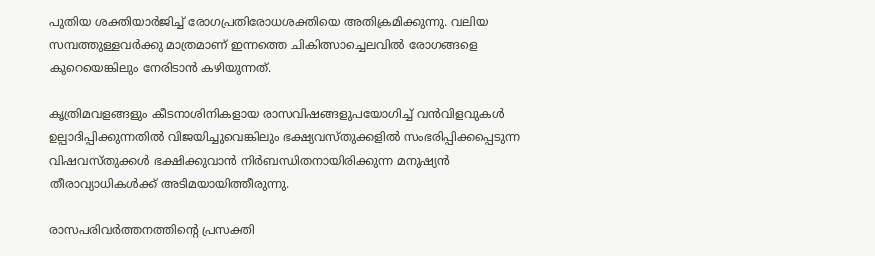പുതിയ ശക്തിയാര്‍ജിച്ച് രോഗപ്രതിരോധശക്തിയെ അതിക്രമിക്കുന്നു. വലിയ സമ്പത്തുള്ളവര്‍ക്കു മാത്രമാണ് ഇന്നത്തെ ചികിത്സാച്ചെലവില്‍ രോഗങ്ങളെ കുറെയെങ്കിലും നേരിടാന്‍ കഴിയുന്നത്.

കൃത്രിമവളങ്ങളും കീടനാശിനികളായ രാസവിഷങ്ങളുപയോഗിച്ച് വന്‍വിളവുകള്‍ ഉല്പാദിപ്പിക്കുന്നതില്‍ വിജയിച്ചുവെങ്കിലും ഭക്ഷ്യവസ്തുക്കളില്‍ സംഭരിപ്പിക്കപ്പെടുന്ന വിഷവസ്തുക്കള്‍ ഭക്ഷിക്കുവാന്‍ നിര്‍ബന്ധിതനായിരിക്കുന്ന മനുഷ്യന്‍ തീരാവ്യാധികള്‍ക്ക് അടിമയായിത്തീരുന്നു.

രാസപരിവര്‍ത്തനത്തിന്റെ പ്രസക്തി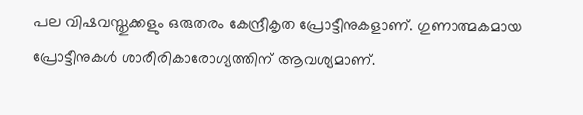പല വിഷവസ്തുക്കളും ഒരുതരം കേന്ദ്രീകൃത പ്രോട്ടീനുകളാണ്. ഗുണാത്മകമായ പ്രോട്ടീനുകള്‍ ശാരീരികാരോഗ്യത്തിന് ആവശ്യമാണ്.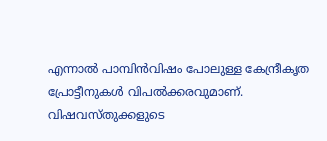എന്നാല്‍ പാമ്പിന്‍വിഷം പോലുള്ള കേന്ദ്രീകൃത പ്രോട്ടീനുകള്‍ വിപല്‍ക്കരവുമാണ്. വിഷവസ്തുക്കളുടെ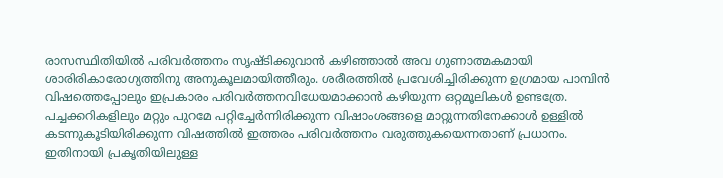രാസസ്ഥിതിയില്‍ പരിവര്‍ത്തനം സൃഷ്ടിക്കുവാന്‍ കഴിഞ്ഞാല്‍ അവ ഗുണാത്മകമായി ശാരിരികാരോഗ്യത്തിനു അനുകൂലമായിത്തീരും. ശരീരത്തില്‍ പ്രവേശിച്ചിരിക്കുന്ന ഉഗ്രമായ പാമ്പിന്‍ വിഷത്തെപ്പോലും ഇപ്രകാരം പരിവര്‍ത്തനവിധേയമാക്കാന്‍ കഴിയുന്ന ഒറ്റമൂലികള്‍ ഉണ്ടത്രേ. പച്ചക്കറികളിലും മറ്റും പുറമേ പറ്റിച്ചേര്‍ന്നിരിക്കുന്ന വിഷാംശങ്ങളെ മാറ്റുന്നതിനേക്കാള്‍ ഉള്ളില്‍ കടന്നുകൂടിയിരിക്കുന്ന വിഷത്തില്‍ ഇത്തരം പരിവര്‍ത്തനം വരുത്തുകയെന്നതാണ് പ്രധാനം. ഇതിനായി പ്രകൃതിയിലുള്ള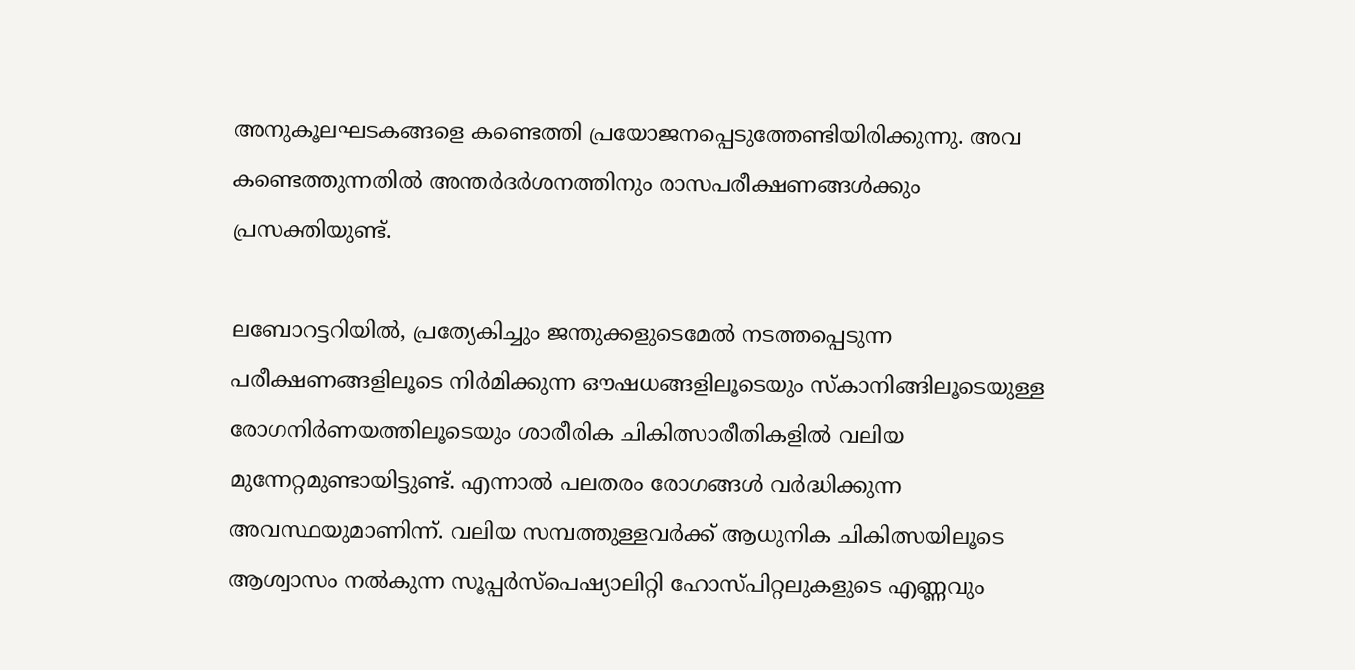അനുകൂലഘടകങ്ങളെ കണ്ടെത്തി പ്രയോജനപ്പെടുത്തേണ്ടിയിരിക്കുന്നു. അവ കണ്ടെത്തുന്നതില്‍ അന്തര്‍ദര്‍ശനത്തിനും രാസപരീക്ഷണങ്ങള്‍ക്കും പ്രസക്തിയുണ്ട്.

ലബോറട്ടറിയില്‍, പ്രത്യേകിച്ചും ജന്തുക്കളുടെമേല്‍ നടത്തപ്പെടുന്ന പരീക്ഷണങ്ങളിലൂടെ നിര്‍മിക്കുന്ന ഔഷധങ്ങളിലൂടെയും സ്‌കാനിങ്ങിലൂടെയുള്ള രോഗനിര്‍ണയത്തിലൂടെയും ശാരീരിക ചികിത്സാരീതികളില്‍ വലിയ മുന്നേറ്റമുണ്ടായിട്ടുണ്ട്. എന്നാല്‍ പലതരം രോഗങ്ങള്‍ വര്‍ദ്ധിക്കുന്ന അവസ്ഥയുമാണിന്ന്. വലിയ സമ്പത്തുള്ളവര്‍ക്ക് ആധുനിക ചികിത്സയിലൂടെ ആശ്വാസം നല്‍കുന്ന സൂപ്പര്‍സ്‌പെഷ്യാലിറ്റി ഹോസ്പിറ്റലുകളുടെ എണ്ണവും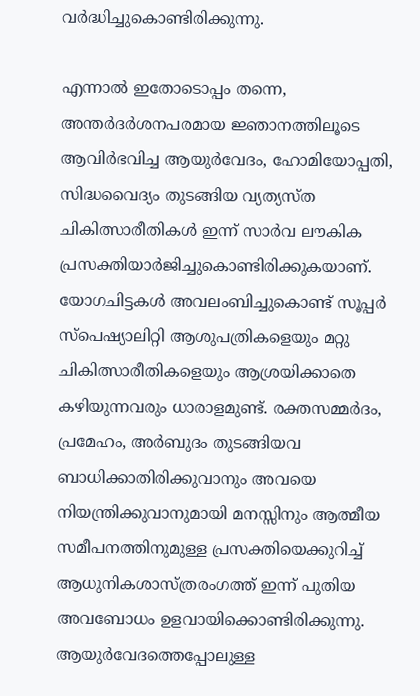വര്‍ദ്ധിച്ചുകൊണ്ടിരിക്കുന്നു.

എന്നാല്‍ ഇതോടൊപ്പം തന്നെ, അന്തര്‍ദര്‍ശനപരമായ ജ്ഞാനത്തിലൂടെ ആവിര്‍ഭവിച്ച ആയുര്‍വേദം, ഹോമിയോപ്പതി, സിദ്ധവൈദ്യം തുടങ്ങിയ വ്യത്യസ്ത ചികിത്സാരീതികള്‍ ഇന്ന് സാര്‍വ ലൗകിക പ്രസക്തിയാര്‍ജിച്ചുകൊണ്ടിരിക്കുകയാണ്. യോഗചിട്ടകള്‍ അവലംബിച്ചുകൊണ്ട് സൂപ്പര്‍ സ്‌പെഷ്യാലിറ്റി ആശുപത്രികളെയും മറ്റു ചികിത്സാരീതികളെയും ആശ്രയിക്കാതെ കഴിയുന്നവരും ധാരാളമുണ്ട്. രക്തസമ്മര്‍ദം, പ്രമേഹം, അര്‍ബുദം തുടങ്ങിയവ ബാധിക്കാതിരിക്കുവാനും അവയെ നിയന്ത്രിക്കുവാനുമായി മനസ്സിനും ആത്മീയ സമീപനത്തിനുമുള്ള പ്രസക്തിയെക്കുറിച്ച് ആധുനികശാസ്ത്രരംഗത്ത് ഇന്ന് പുതിയ അവബോധം ഉളവായിക്കൊണ്ടിരിക്കുന്നു. ആയുര്‍വേദത്തെപ്പോലുള്ള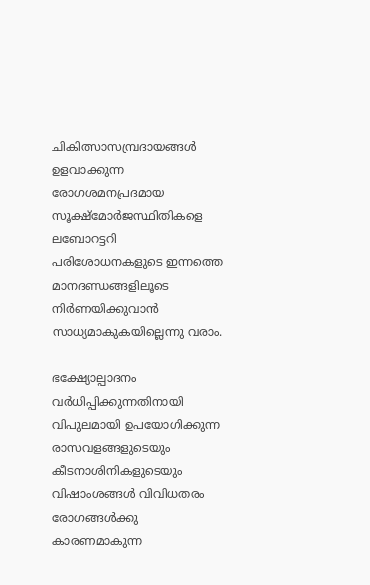ചികിത്സാസമ്പ്രദായങ്ങള്‍ ഉളവാക്കുന്ന രോഗശമനപ്രദമായ സൂക്ഷ്‌മോര്‍ജസ്ഥിതികളെ ലബോറട്ടറി പരിശോധനകളുടെ ഇന്നത്തെ മാനദണ്ഡങ്ങളിലൂടെ നിര്‍ണയിക്കുവാന്‍ സാധ്യമാകുകയില്ലെന്നു വരാം.

ഭക്ഷ്യോല്പാദനം വര്‍ധിപ്പിക്കുന്നതിനായി വിപുലമായി ഉപയോഗിക്കുന്ന രാസവളങ്ങളുടെയും കീടനാശിനികളുടെയും വിഷാംശങ്ങള്‍ വിവിധതരം രോഗങ്ങള്‍ക്കു കാരണമാകുന്ന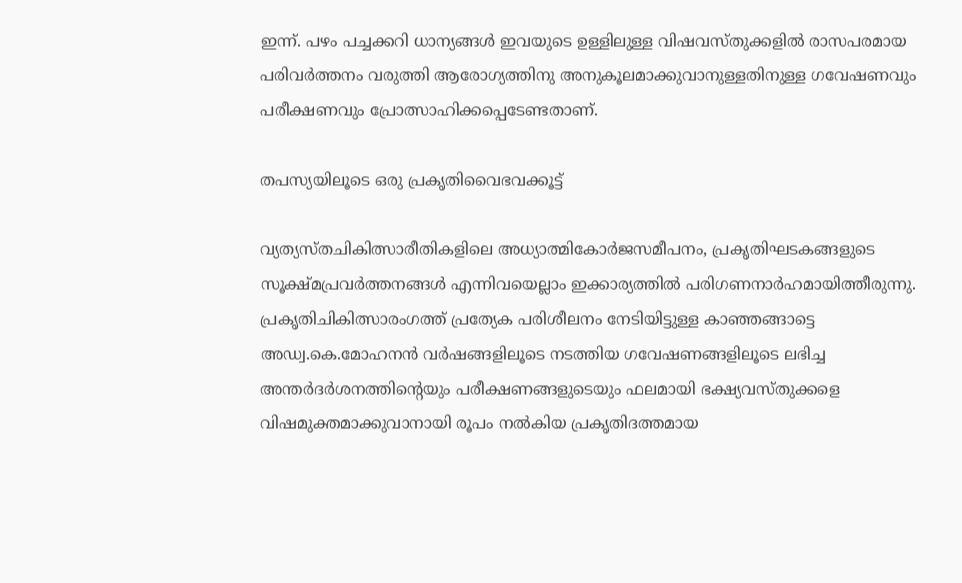ഇന്ന്. പഴം പച്ചക്കറി ധാന്യങ്ങള്‍ ഇവയുടെ ഉള്ളിലുള്ള വിഷവസ്തുക്കളില്‍ രാസപരമായ പരിവര്‍ത്തനം വരുത്തി ആരോഗ്യത്തിനു അനുകൂലമാക്കുവാനുള്ളതിനുള്ള ഗവേഷണവും പരീക്ഷണവും പ്രോത്സാഹിക്കപ്പെടേണ്ടതാണ്.

തപസ്യയിലൂടെ ഒരു പ്രകൃതിവൈഭവക്കൂട്ട്

വ്യത്യസ്തചികിത്സാരീതികളിലെ അധ്യാത്മികോര്‍ജസമീപനം, പ്രകൃതിഘടകങ്ങളുടെ സൂക്ഷ്മപ്രവര്‍ത്തനങ്ങള്‍ എന്നിവയെല്ലാം ഇക്കാര്യത്തില്‍ പരിഗണനാര്‍ഹമായിത്തീരുന്നു. പ്രകൃതിചികിത്സാരംഗത്ത് പ്രത്യേക പരിശീലനം നേടിയിട്ടുള്ള കാഞ്ഞങ്ങാട്ടെ അഡ്വ.കെ.മോഹനന്‍ വര്‍ഷങ്ങളിലൂടെ നടത്തിയ ഗവേഷണങ്ങളിലൂടെ ലഭിച്ച അന്തര്‍ദര്‍ശനത്തിന്റെയും പരീക്ഷണങ്ങളുടെയും ഫലമായി ഭക്ഷ്യവസ്തുക്കളെ വിഷമുക്തമാക്കുവാനായി രൂപം നല്‍കിയ പ്രകൃതിദത്തമായ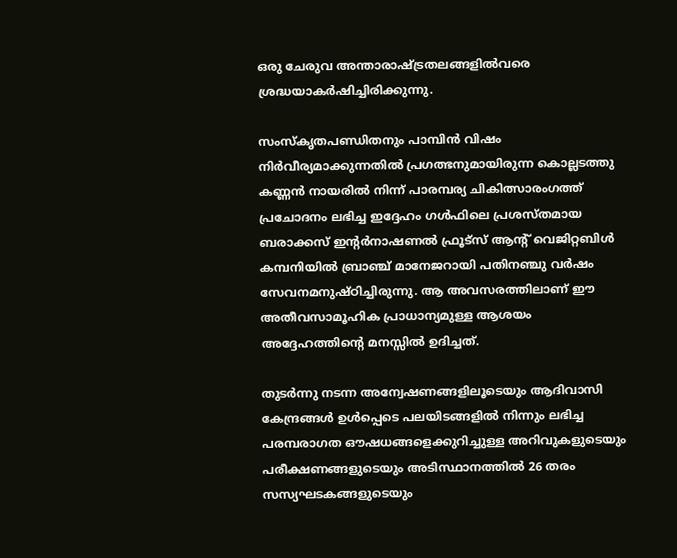ഒരു ചേരുവ അന്താരാഷ്‌ട്രതലങ്ങളില്‍വരെ ശ്രദ്ധയാകര്‍ഷിച്ചിരിക്കുന്നു.

സംസ്‌കൃതപണ്ഡിതനും പാമ്പിന്‍ വിഷം നിര്‍വീര്യമാക്കുന്നതില്‍ പ്രഗത്ഭനുമായിരുന്ന കൊല്ലടത്തു കണ്ണന്‍ നായരില്‍ നിന്ന് പാരമ്പര്യ ചികിത്സാരംഗത്ത് പ്രചോദനം ലഭിച്ച ഇദ്ദേഹം ഗള്‍ഫിലെ പ്രശസ്തമായ ബരാക്കസ് ഇന്റര്‍നാഷണല്‍ ഫ്രൂട്‌സ് ആന്റ് വെജിറ്റബിള്‍ കമ്പനിയില്‍ ബ്രാഞ്ച് മാനേജറായി പതിനഞ്ചു വര്‍ഷം സേവനമനുഷ്ഠിച്ചിരുന്നു. ആ അവസരത്തിലാണ് ഈ അതീവസാമൂഹിക പ്രാധാന്യമുള്ള ആശയം അദ്ദേഹത്തിന്റെ മനസ്സില്‍ ഉദിച്ചത്.

തുടര്‍ന്നു നടന്ന അന്വേഷണങ്ങളിലൂടെയും ആദിവാസി കേന്ദ്രങ്ങള്‍ ഉള്‍പ്പെടെ പലയിടങ്ങളില്‍ നിന്നും ലഭിച്ച പരമ്പരാഗത ഔഷധങ്ങളെക്കുറിച്ചുള്ള അറിവുകളുടെയും പരീക്ഷണങ്ങളുടെയും അടിസ്ഥാനത്തില്‍ 26 തരം സസ്യഘടകങ്ങളുടെയും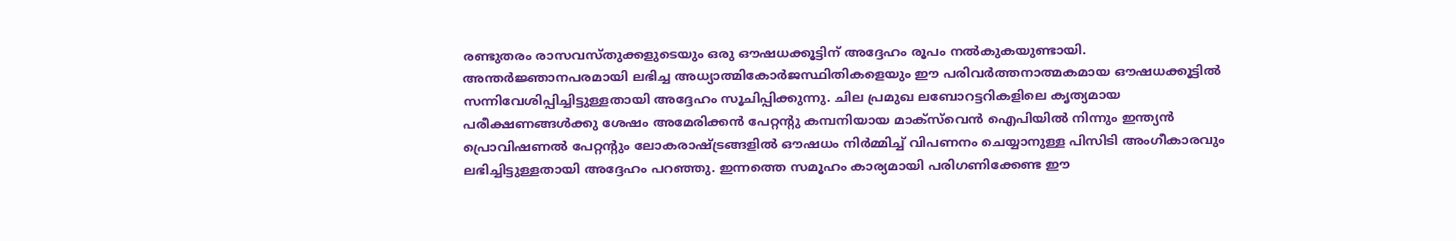രണ്ടുതരം രാസവസ്തുക്കളുടെയും ഒരു ഔഷധക്കൂട്ടിന് അദ്ദേഹം രൂപം നല്‍കുകയുണ്ടായി. അന്തര്‍ജ്ഞാനപരമായി ലഭിച്ച അധ്യാത്മികോര്‍ജസ്ഥിതികളെയും ഈ പരിവര്‍ത്തനാത്മകമായ ഔഷധക്കൂട്ടില്‍ സന്നിവേശിപ്പിച്ചിട്ടുള്ളതായി അദ്ദേഹം സൂചിപ്പിക്കുന്നു. ചില പ്രമുഖ ലബോറട്ടറികളിലെ കൃത്യമായ പരീക്ഷണങ്ങള്‍ക്കു ശേഷം അമേരിക്കന്‍ പേറ്റന്റു കമ്പനിയായ മാക്‌സ്‌വെന്‍ ഐപിയില്‍ നിന്നും ഇന്ത്യന്‍ പ്രൊവിഷണല്‍ പേറ്റന്റും ലോകരാഷ്‌ട്രങ്ങളില്‍ ഔഷധം നിര്‍മ്മിച്ച് വിപണനം ചെയ്യാനുള്ള പിസിടി അംഗീകാരവും ലഭിച്ചിട്ടുള്ളതായി അദ്ദേഹം പറഞ്ഞു. ഇന്നത്തെ സമൂഹം കാര്യമായി പരിഗണിക്കേണ്ട ഈ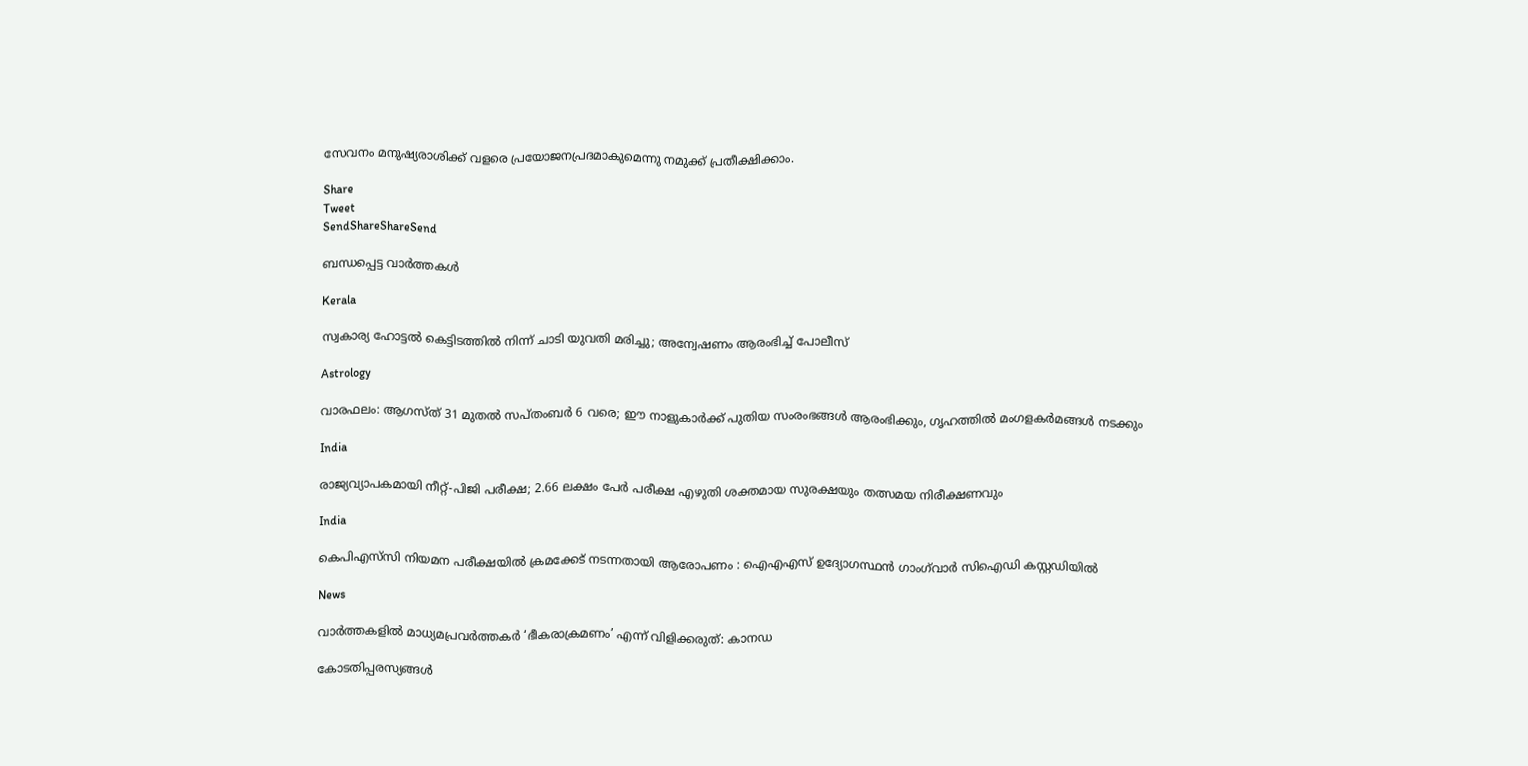സേവനം മനുഷ്യരാശിക്ക് വളരെ പ്രയോജനപ്രദമാകുമെന്നു നമുക്ക് പ്രതീക്ഷിക്കാം.

Share
Tweet
SendShareShareSend

ബന്ധപ്പെട്ട വാര്‍ത്തകള്‍

Kerala

സ്വകാര്യ ഹോട്ടൽ കെട്ടിടത്തിൽ നിന്ന് ചാടി യുവതി മരിച്ചു; അന്വേഷണം ആരംഭിച്ച് പോലീസ്

Astrology

വാരഫലം: ആഗസ്ത് 31 മുതല്‍ സപ്തംബര്‍ 6 വരെ; ഈ നാളുകാര്‍ക്ക് പുതിയ സംരംഭങ്ങള്‍ ആരംഭിക്കും, ഗൃഹത്തില്‍ മംഗളകര്‍മങ്ങള്‍ നടക്കും

India

രാജ്യവ്യാപകമായി നീറ്റ്-പിജി പരീക്ഷ; 2.66 ലക്ഷം പേർ പരീക്ഷ എഴുതി ശക്തമായ സുരക്ഷയും തത്സമയ നിരീക്ഷണവും

India

കെപിഎസ്‌സി നിയമന പരീക്ഷയിൽ ക്രമക്കേട് നടന്നതായി ആരോപണം : ഐഎഎസ് ഉദ്യോഗസ്ഥൻ ഗാംഗ്‌വാർ സിഐഡി കസ്റ്റഡിയിൽ

News

വാർത്തകളിൽ മാധ്യമപ്രവർത്തകർ ‘ഭീകരാക്രമണം’ എന്ന് വിളിക്കരുത്: കാനഡ

കോടതിപ്പരസ്യങ്ങള്‍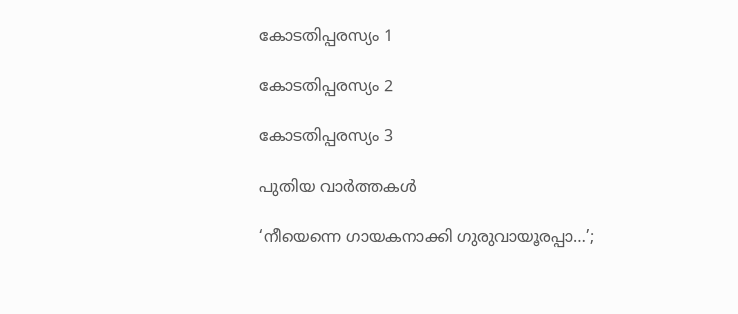കോടതിപ്പരസ്യം 1

കോടതിപ്പരസ്യം 2

കോടതിപ്പരസ്യം 3

പുതിയ വാര്‍ത്തകള്‍

‘നീയെന്നെ ഗായകനാക്കി ഗുരുവായൂരപ്പാ…’;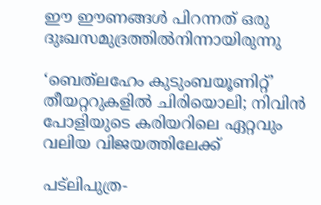ഈ ഈണങ്ങള്‍ പിറന്നത് ഒരു ദുഃഖസമുദ്രത്തില്‍നിന്നായിരുന്നു

‘ബെത്‌ലഹേം കുടുംബയൂണിറ്റ്’ തീയറ്ററുകളില്‍ ചിരിയൊലി; നിവിന്‍ പോളിയുടെ കരിയറിലെ ഏറ്റവും വലിയ വിജയത്തിലേക്ക്

പട്‌ലിപുത്ര-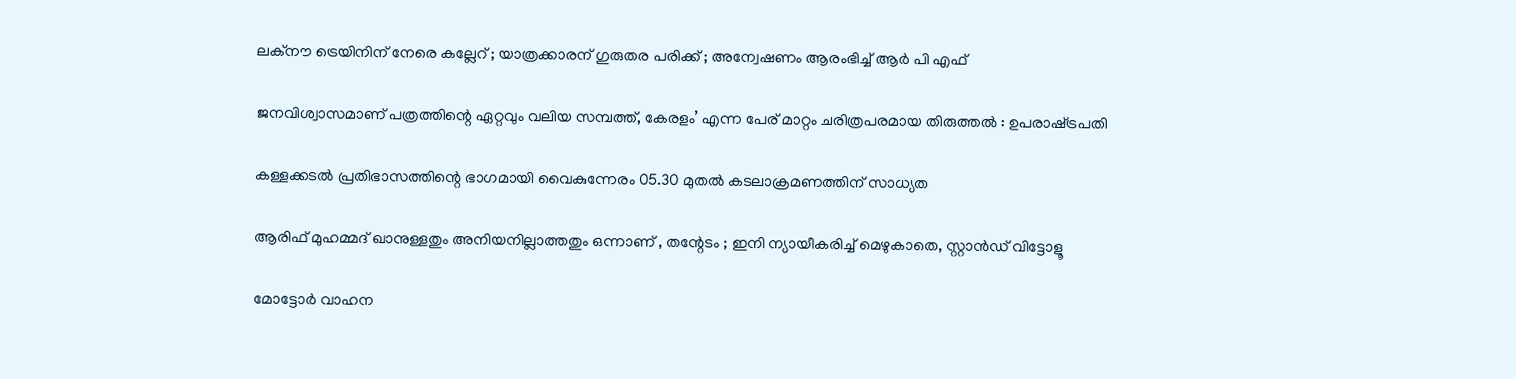ലക്നൗ ട്രെയിനിന് നേരെ കല്ലേറ് ; യാത്രക്കാരന് ഗുരുതര പരിക്ക് ; അന്വേഷണം ആരംഭിച്ച് ആർ പി എഫ്

ജനവിശ്വാസമാണ് പത്രത്തിന്റെ ഏറ്റവും വലിയ സമ്പത്ത്, കേരളം’ എന്ന പേര് മാറ്റം ചരിത്രപരമായ തിരുത്തൽ : ഉപരാഷ്‌ട്രപതി

കള്ളക്കടൽ പ്രതിഭാസത്തിന്റെ ഭാഗമായി വൈകുന്നേരം 05.30 മുതൽ കടലാക്രമണത്തിന് സാധ്യത

ആരിഫ് മുഹമ്മദ് ഖാനുള്ളതും അനിയനില്ലാത്തതും ഒന്നാണ് , തന്റേടം ; ഇനി ന്യായീകരിച്ച് മെഴുകാതെ, സ്റ്റാൻഡ് വിട്ടോളൂ

മോട്ടോർ വാഹന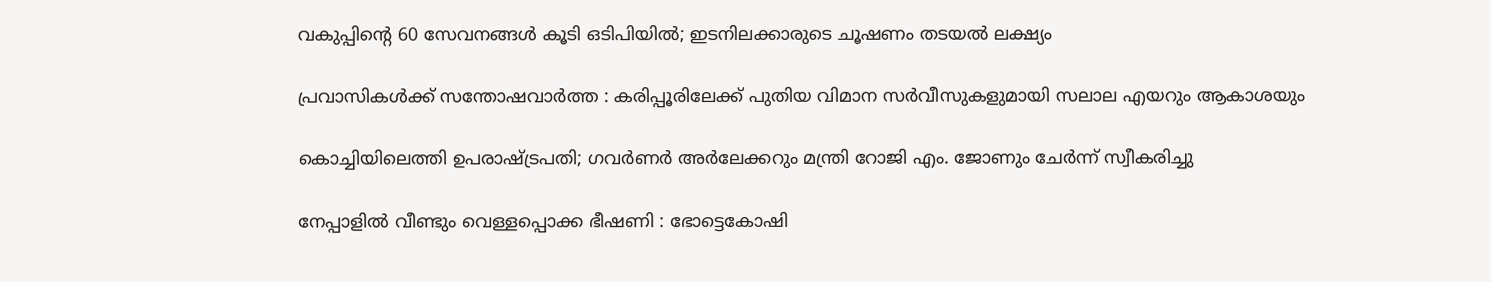വകുപ്പിന്റെ 60 സേവനങ്ങൾ കൂടി ഒടിപിയിൽ; ഇടനിലക്കാരുടെ ചൂഷണം തടയൽ ലക്ഷ്യം

പ്രവാസികൾക്ക് സന്തോഷവാർത്ത : കരിപ്പൂരിലേക്ക് പുതിയ വിമാന സർവീസുകളുമായി സലാല എയറും ആകാശയും

കൊച്ചിയിലെത്തി ഉപരാഷ്‌ട്രപതി; ഗവർണർ അർലേക്കറും മന്ത്രി റോജി എം. ജോണും ചേർന്ന് സ്വീകരിച്ചു

നേപ്പാളിൽ വീണ്ടും വെള്ളപ്പൊക്ക ഭീഷണി : ഭോട്ടെകോഷി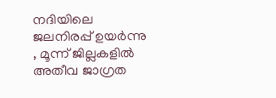നദിയിലെ ജലനിരപ്പ് ഉയർന്നു , മൂന്ന് ജില്ലകളിൽ അതീവ ജാഗ്രത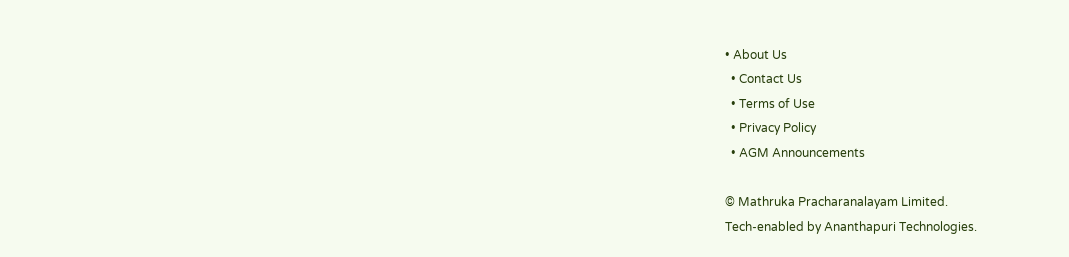• About Us
  • Contact Us
  • Terms of Use
  • Privacy Policy
  • AGM Announcements

© Mathruka Pracharanalayam Limited.
Tech-enabled by Ananthapuri Technologies.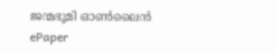ജന്മഭൂമി ഓണ്‍ലൈന്‍
ePaper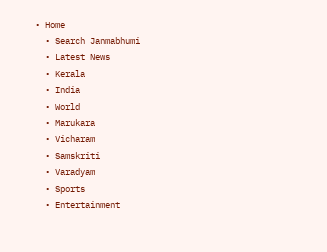• Home
  • Search Janmabhumi
  • Latest News
  • Kerala
  • India
  • World
  • Marukara
  • Vicharam
  • Samskriti
  • Varadyam
  • Sports
  • Entertainment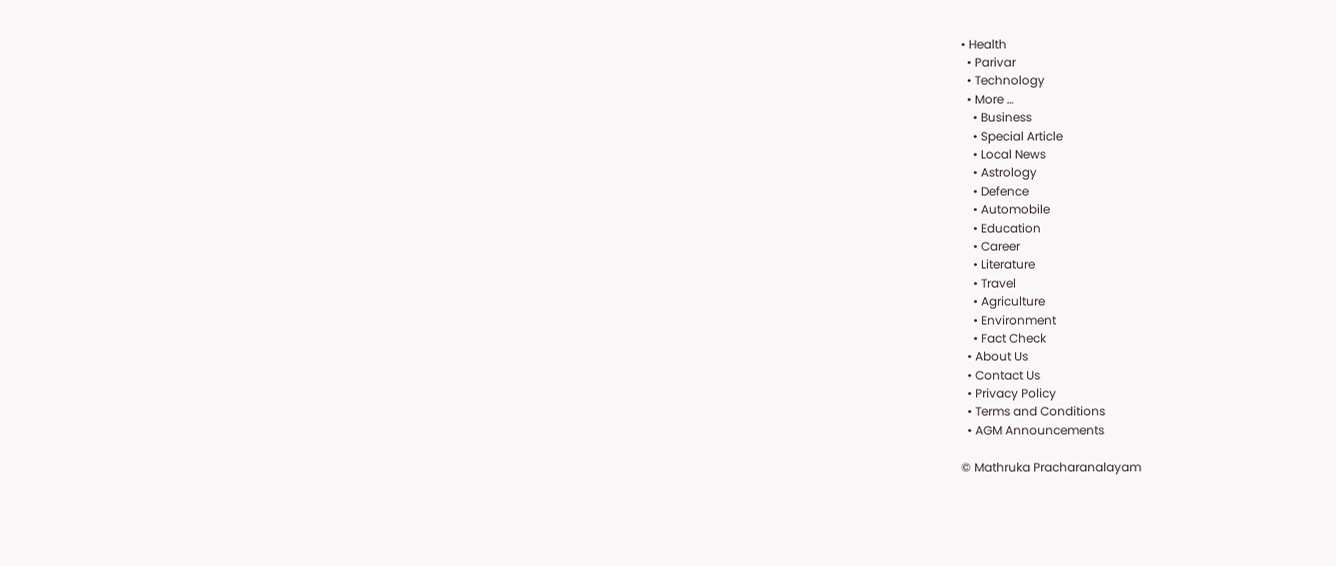• Health
  • Parivar
  • Technology
  • More …
    • Business
    • Special Article
    • Local News
    • Astrology
    • Defence
    • Automobile
    • Education
    • Career
    • Literature
    • Travel
    • Agriculture
    • Environment
    • Fact Check
  • About Us
  • Contact Us
  • Privacy Policy
  • Terms and Conditions
  • AGM Announcements

© Mathruka Pracharanalayam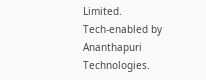Limited.
Tech-enabled by Ananthapuri Technologies.